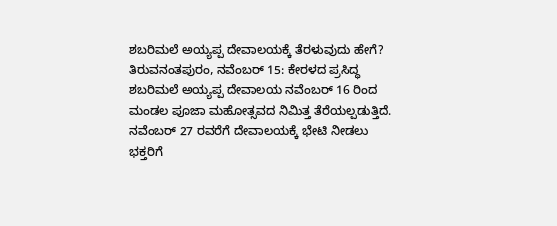ಶಬರಿಮಲೆ ಅಯ್ಯಪ್ಪ ದೇವಾಲಯಕ್ಕೆ ತೆರಳುವುದು ಹೇಗೆ?
ತಿರುವನಂತಪುರಂ, ನವೆಂಬರ್ 15: ಕೇರಳದ ಪ್ರಸಿದ್ಧ ಶಬರಿಮಲೆ ಅಯ್ಯಪ್ಪ ದೇವಾಲಯ ನವೆಂಬರ್ 16 ರಿಂದ ಮಂಡಲ ಪೂಜಾ ಮಹೋತ್ಸವದ ನಿಮಿತ್ತ ತೆರೆಯಲ್ಪಡುತ್ತಿದೆ.
ನವೆಂಬರ್ 27 ರವರೆಗೆ ದೇವಾಲಯಕ್ಕೆ ಭೇಟಿ ನೀಡಲು ಭಕ್ತರಿಗೆ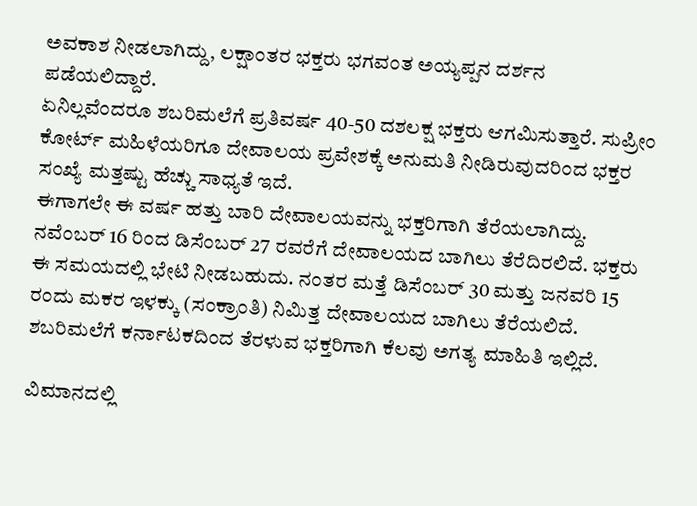ಅವಕಾಶ ನೀಡಲಾಗಿದ್ದು, ಲಕ್ಷಾಂತರ ಭಕ್ತರು ಭಗವಂತ ಅಯ್ಯಪ್ಪನ ದರ್ಶನ ಪಡೆಯಲಿದ್ದಾರೆ.
ಏನಿಲ್ಲವೆಂದರೂ ಶಬರಿಮಲೆಗೆ ಪ್ರತಿವರ್ಷ 40-50 ದಶಲಕ್ಷ ಭಕ್ತರು ಆಗಮಿಸುತ್ತಾರೆ. ಸುಪ್ರೀಂ ಕೋರ್ಟ್ ಮಹಿಳೆಯರಿಗೂ ದೇವಾಲಯ ಪ್ರವೇಶಕ್ಕೆ ಅನುಮತಿ ನೀಡಿರುವುದರಿಂದ ಭಕ್ತರ ಸಂಖ್ಯೆ ಮತ್ತಷ್ಟು ಹೆಚ್ಚು ಸಾಧ್ಯತೆ ಇದೆ.
ಈಗಾಗಲೇ ಈ ವರ್ಷ ಹತ್ತು ಬಾರಿ ದೇವಾಲಯವನ್ನು ಭಕ್ತರಿಗಾಗಿ ತೆರೆಯಲಾಗಿದ್ದು. ನವೆಂಬರ್ 16 ರಿಂದ ಡಿಸೆಂಬರ್ 27 ರವರೆಗೆ ದೇವಾಲಯದ ಬಾಗಿಲು ತೆರೆದಿರಲಿದೆ. ಭಕ್ತರು ಈ ಸಮಯದಲ್ಲಿ ಭೇಟಿ ನೀಡಬಹುದು. ನಂತರ ಮತ್ತೆ ಡಿಸೆಂಬರ್ 30 ಮತ್ತು ಜನವರಿ 15 ರಂದು ಮಕರ ಇಳಕ್ಕು (ಸಂಕ್ರಾಂತಿ) ನಿಮಿತ್ತ ದೇವಾಲಯದ ಬಾಗಿಲು ತೆರೆಯಲಿದೆ.
ಶಬರಿಮಲೆಗೆ ಕರ್ನಾಟಕದಿಂದ ತೆರಳುವ ಭಕ್ತರಿಗಾಗಿ ಕೆಲವು ಅಗತ್ಯ ಮಾಹಿತಿ ಇಲ್ಲಿದೆ.

ವಿಮಾನದಲ್ಲಿ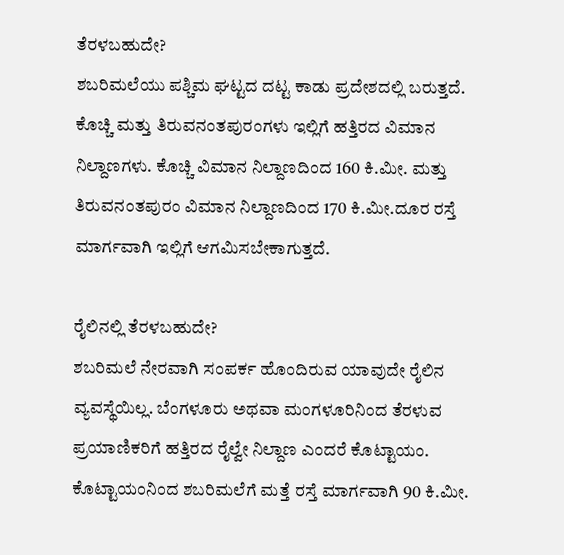ತೆರಳಬಹುದೇ?
ಶಬರಿಮಲೆಯು ಪಶ್ಚಿಮ ಘಟ್ಟದ ದಟ್ಟ ಕಾಡು ಪ್ರದೇಶದಲ್ಲಿ ಬರುತ್ತದೆ. ಕೊಚ್ಚಿ ಮತ್ತು ತಿರುವನಂತಪುರಂಗಳು ಇಲ್ಲಿಗೆ ಹತ್ತಿರದ ವಿಮಾನ ನಿಲ್ದಾಣಗಳು. ಕೊಚ್ಚಿ ವಿಮಾನ ನಿಲ್ದಾಣದಿಂದ 160 ಕಿ.ಮೀ. ಮತ್ತು ತಿರುವನಂತಪುರಂ ವಿಮಾನ ನಿಲ್ದಾಣದಿಂದ 170 ಕಿ.ಮೀ.ದೂರ ರಸ್ತೆ ಮಾರ್ಗವಾಗಿ ಇಲ್ಲಿಗೆ ಆಗಮಿಸಬೇಕಾಗುತ್ತದೆ.

ರೈಲಿನಲ್ಲಿ ತೆರಳಬಹುದೇ?
ಶಬರಿಮಲೆ ನೇರವಾಗಿ ಸಂಪರ್ಕ ಹೊಂದಿರುವ ಯಾವುದೇ ರೈಲಿನ ವ್ಯವಸ್ಥೆಯಿಲ್ಲ. ಬೆಂಗಳೂರು ಅಥವಾ ಮಂಗಳೂರಿನಿಂದ ತೆರಳುವ ಪ್ರಯಾಣಿಕರಿಗೆ ಹತ್ತಿರದ ರೈಲ್ವೇ ನಿಲ್ದಾಣ ಎಂದರೆ ಕೊಟ್ಟಾಯಂ. ಕೊಟ್ಟಾಯಂನಿಂದ ಶಬರಿಮಲೆಗೆ ಮತ್ತೆ ರಸ್ತೆ ಮಾರ್ಗವಾಗಿ 90 ಕಿ.ಮೀ.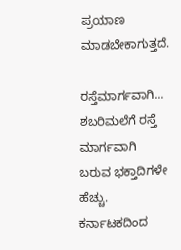ಪ್ರಯಾಣ ಮಾಡಬೇಕಾಗುತ್ತದೆ.

ರಸ್ತೆಮಾರ್ಗವಾಗಿ...
ಶಬರಿಮಲೆಗೆ ರಸ್ತೆ ಮಾರ್ಗವಾಗಿ ಬರುವ ಭಕ್ತಾದಿಗಳೇ ಹೆಚ್ಚು. ಕರ್ನಾಟಕದಿಂದ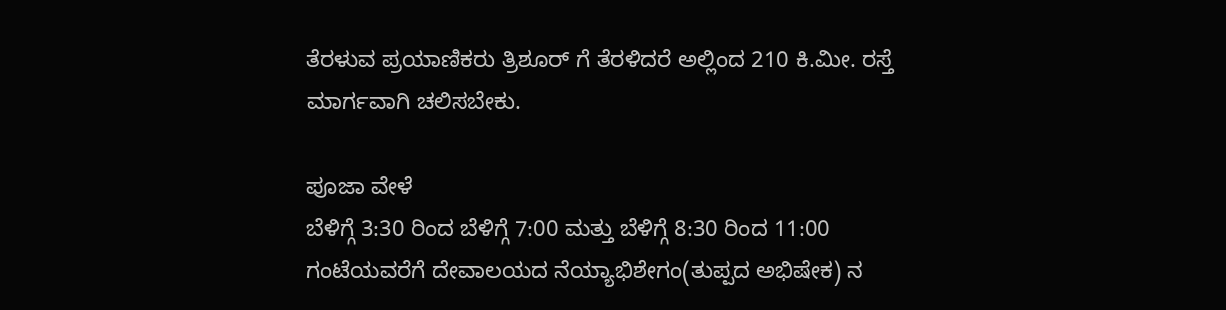ತೆರಳುವ ಪ್ರಯಾಣಿಕರು ತ್ರಿಶೂರ್ ಗೆ ತೆರಳಿದರೆ ಅಲ್ಲಿಂದ 210 ಕಿ.ಮೀ. ರಸ್ತೆ ಮಾರ್ಗವಾಗಿ ಚಲಿಸಬೇಕು.

ಪೂಜಾ ವೇಳೆ
ಬೆಳಿಗ್ಗೆ 3:30 ರಿಂದ ಬೆಳಿಗ್ಗೆ 7:00 ಮತ್ತು ಬೆಳಿಗ್ಗೆ 8:30 ರಿಂದ 11:00 ಗಂಟೆಯವರೆಗೆ ದೇವಾಲಯದ ನೆಯ್ಯಾಭಿಶೇಗಂ(ತುಪ್ಪದ ಅಭಿಷೇಕ) ನ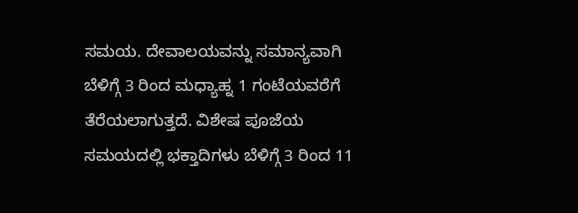ಸಮಯ. ದೇವಾಲಯವನ್ನು ಸಮಾನ್ಯವಾಗಿ ಬೆಳಿಗ್ಗೆ 3 ರಿಂದ ಮಧ್ಯಾಹ್ನ 1 ಗಂಟೆಯವರೆಗೆ ತೆರೆಯಲಾಗುತ್ತದೆ. ವಿಶೇಷ ಪೂಜೆಯ ಸಮಯದಲ್ಲಿ ಭಕ್ತಾದಿಗಳು ಬೆಳಿಗ್ಗೆ 3 ರಿಂದ 11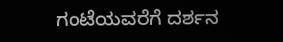ಗಂಟೆಯವರೆಗೆ ದರ್ಶನ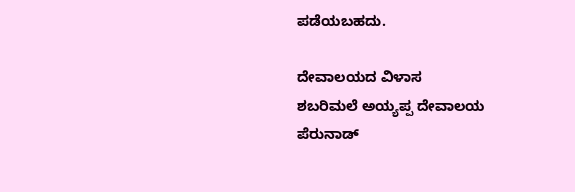ಪಡೆಯಬಹದು.

ದೇವಾಲಯದ ವಿಳಾಸ
ಶಬರಿಮಲೆ ಅಯ್ಯಪ್ಪ ದೇವಾಲಯ
ಪೆರುನಾಡ್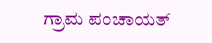ಗ್ರಾಮ ಪಂಚಾಯತ್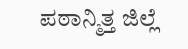ಪಠಾನ್ಮಿತ್ತ ಜಿಲ್ಲೆ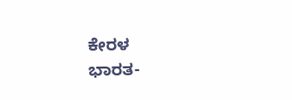ಕೇರಳ
ಭಾರತ-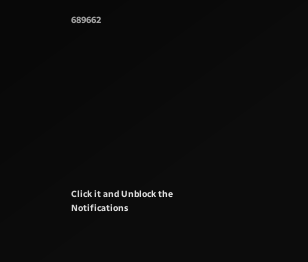689662











Click it and Unblock the Notifications